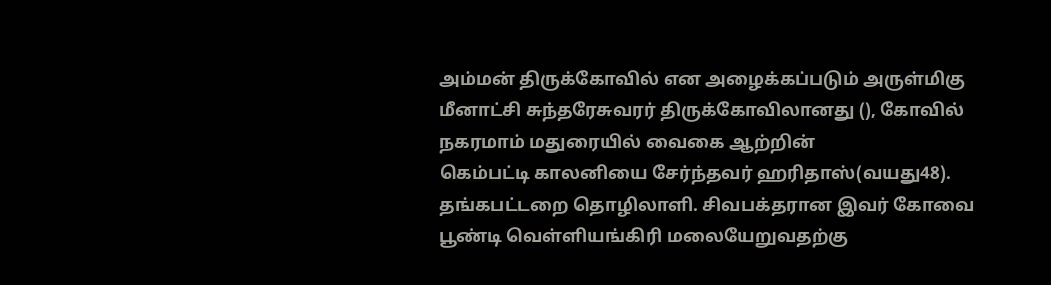அம்மன் திருக்கோவில் என அழைக்கப்படும் அருள்மிகு மீனாட்சி சுந்தரேசுவரர் திருக்கோவிலானது (), கோவில் நகரமாம் மதுரையில் வைகை ஆற்றின்
கெம்பட்டி காலனியை சேர்ந்தவர் ஹரிதாஸ்(வயது48). தங்கபட்டறை தொழிலாளி. சிவபக்தரான இவர் கோவை பூண்டி வெள்ளியங்கிரி மலையேறுவதற்கு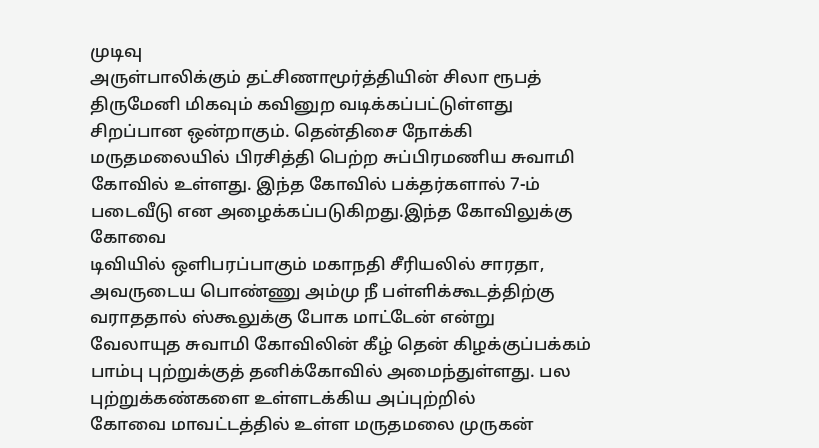முடிவு
அருள்பாலிக்கும் தட்சிணாமூர்த்தியின் சிலா ரூபத் திருமேனி மிகவும் கவினுற வடிக்கப்பட்டுள்ளது சிறப்பான ஒன்றாகும். தென்திசை நோக்கி
மருதமலையில் பிரசித்தி பெற்ற சுப்பிரமணிய சுவாமி கோவில் உள்ளது. இந்த கோவில் பக்தர்களால் 7-ம் படைவீடு என அழைக்கப்படுகிறது.இந்த கோவிலுக்கு கோவை
டிவியில் ஒளிபரப்பாகும் மகாநதி சீரியலில் சாரதா, அவருடைய பொண்ணு அம்மு நீ பள்ளிக்கூடத்திற்கு வராததால் ஸ்கூலுக்கு போக மாட்டேன் என்று
வேலாயுத சுவாமி கோவிலின் கீழ் தென் கிழக்குப்பக்கம் பாம்பு புற்றுக்குத் தனிக்கோவில் அமைந்துள்ளது. பல புற்றுக்கண்களை உள்ளடக்கிய அப்புற்றில்
கோவை மாவட்டத்தில் உள்ள மருதமலை முருகன்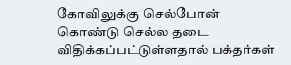கோவிலுக்கு செல்போன் கொண்டு செல்ல தடை விதிக்கப்பட்டுள்ளதால் பக்தர்கள்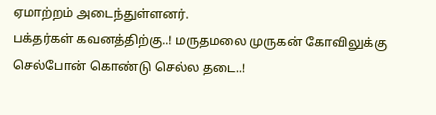ஏமாற்றம் அடைந்துள்ளனர்.
பக்தர்கள் கவனத்திற்கு..! மருதமலை முருகன் கோவிலுக்கு செல்போன் கொண்டு செல்ல தடை..!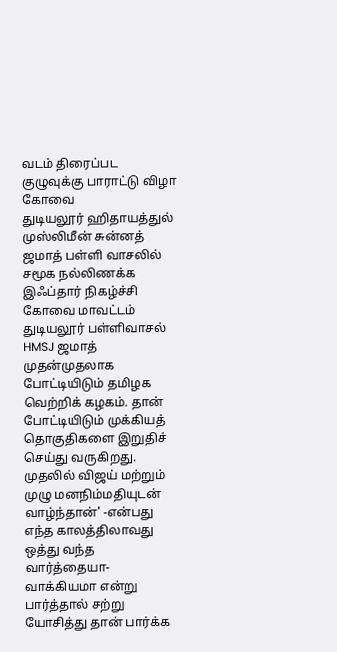வடம் திரைப்பட குழுவுக்கு பாராட்டு விழா கோவை
துடியலூர் ஹிதாயத்துல் முஸ்லிமீன் சுன்னத் ஜமாத் பள்ளி வாசலில் சமூக நல்லிணக்க இஃப்தார் நிகழ்ச்சி கோவை மாவட்டம் துடியலூர் பள்ளிவாசல் HMSJ ஜமாத்
முதன்முதலாக போட்டியிடும் தமிழக வெற்றிக் கழகம். தான் போட்டியிடும் முக்கியத் தொகுதிகளை இறுதிச் செய்து வருகிறது. முதலில் விஜய் மற்றும்
முழு மனநிம்மதியுடன் வாழ்ந்தான்' -என்பது எந்த காலத்திலாவது ஒத்து வந்த வார்த்தையா- வாக்கியமா என்று பார்த்தால் சற்று யோசித்து தான் பார்க்க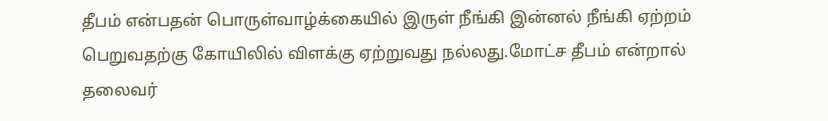தீபம் என்பதன் பொருள்வாழ்க்கையில் இருள் நீங்கி இன்னல் நீங்கி ஏற்றம் பெறுவதற்கு கோயிலில் விளக்கு ஏற்றுவது நல்லது.மோட்ச தீபம் என்றால்
தலைவர்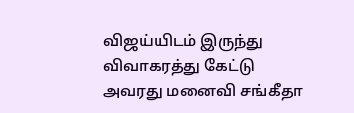விஜய்யிடம் இருந்து விவாகரத்து கேட்டு அவரது மனைவி சங்கீதா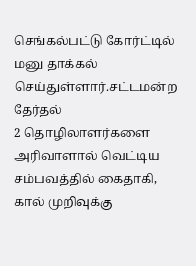செங்கல்பட்டு கோர்ட்டில் மனு தாக்கல் செய்துள்ளார்.சட்டமன்ற தேர்தல்
2 தொழிலாளர்களை அரிவாளால் வெட்டிய சம்பவத்தில் கைதாகி, கால் முறிவுக்கு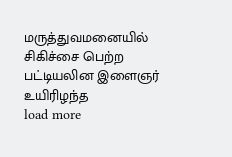மருத்துவமனையில் சிகிச்சை பெற்ற பட்டியலின இளைஞர் உயிரிழந்த
load more